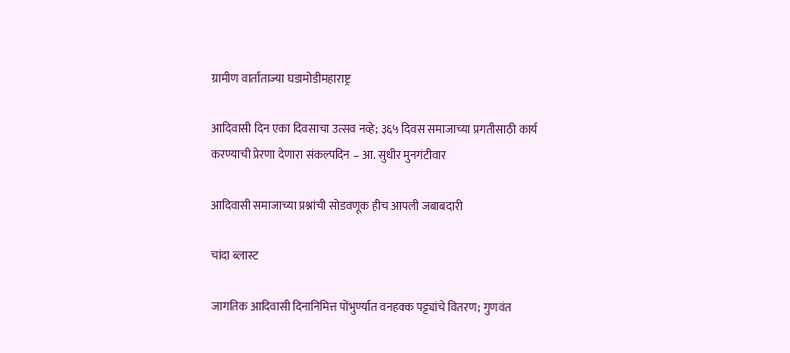ग्रामीण वार्ताताज्या घडामोडीमहाराष्ट्र

आदिवासी दिन एका दिवसाचा उत्सव नव्हे; ३६५ दिवस समाजाच्या प्रगतीसाठी कार्य करण्याची प्रेरणा देणारा संकल्पदिन – आ. सुधीर मुनगंटीवार

आदिवासी समाजाच्या प्रश्नांची सोडवणूक हीच आपली जबाबदारी

चांदा ब्लास्ट

जागतिक आदिवासी दिनानिमित्त पोंभुर्ण्यात वनहक्क पट्ट्यांचे वितरण; गुणवंत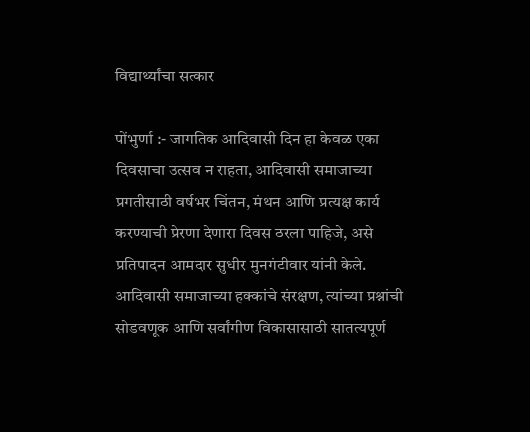विद्यार्थ्यांचा सत्कार

पोंभुर्णा :- जागतिक आदिवासी दिन हा केवळ एका दिवसाचा उत्सव न राहता, आदिवासी समाजाच्या प्रगतीसाठी वर्षभर चिंतन, मंथन आणि प्रत्यक्ष कार्य करण्याची प्रेरणा देणारा दिवस ठरला पाहिजे, असे प्रतिपादन आमदार सुधीर मुनगंटीवार यांनी केले. आदिवासी समाजाच्या हक्कांचे संरक्षण, त्यांच्या प्रश्नांची सोडवणूक आणि सर्वांगीण विकासासाठी सातत्यपूर्ण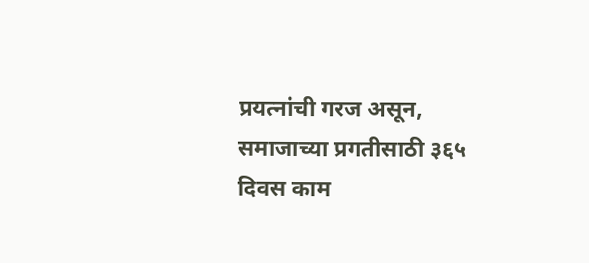प्रयत्नांची गरज असून, समाजाच्या प्रगतीसाठी ३६५ दिवस काम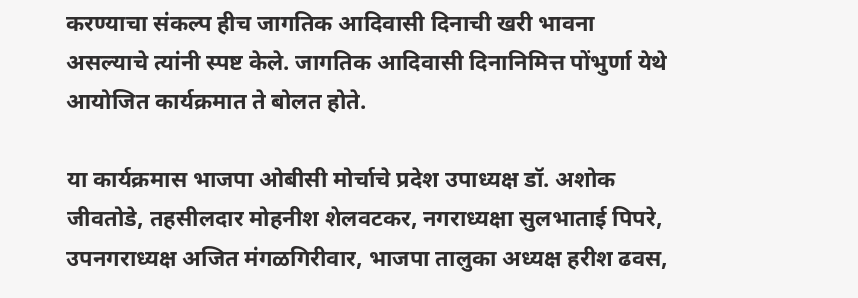करण्याचा संकल्प हीच जागतिक आदिवासी दिनाची खरी भावना असल्याचे त्यांनी स्पष्ट केले. जागतिक आदिवासी दिनानिमित्त पोंभुर्णा येथे आयोजित कार्यक्रमात ते बोलत होते.

या कार्यक्रमास भाजपा ओबीसी मोर्चाचे प्रदेश उपाध्यक्ष डॉ. अशोक जीवतोडे, तहसीलदार मोहनीश शेलवटकर, नगराध्यक्षा सुलभाताई पिपरे, उपनगराध्यक्ष अजित मंगळगिरीवार, भाजपा तालुका अध्यक्ष हरीश ढवस,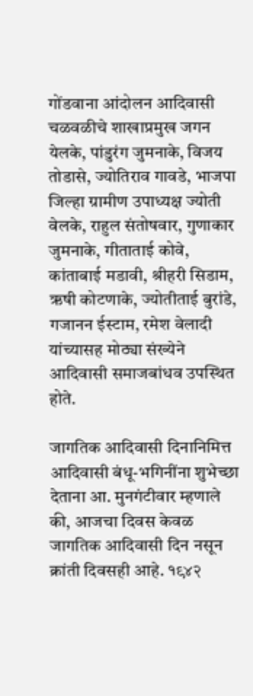गोंडवाना आंदोलन आदिवासी चळवळीचे शाखाप्रमुख जगन येलके, पांडुरंग जुमनाके, विजय तोडासे, ज्योतिराव गावडे, भाजपा जिल्हा ग्रामीण उपाध्यक्ष ज्योती वेलके, राहुल संतोषवार, गुणाकार जुमनाके, गीताताई कोवे, कांताबाई मडावी, श्रीहरी सिडाम, ऋषी कोटणाके, ज्योतीताई बुरांडे, गजानन ईस्टाम, रमेश वेलादी यांच्यासह मोठ्या संख्येने आदिवासी समाजबांधव उपस्थित होते.

जागतिक आदिवासी दिनानिमित्त आदिवासी बंधू-भगिनींना शुभेच्छा देताना आ. मुनगंटीवार म्हणाले की, आजचा दिवस केवळ जागतिक आदिवासी दिन नसून क्रांती दिवसही आहे. १९४२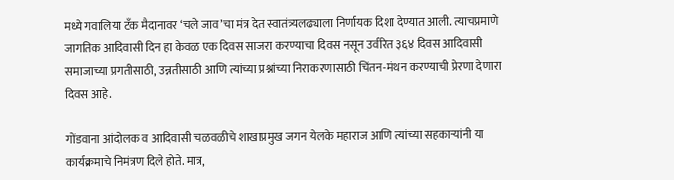मध्ये गवालिया टँक मैदानावर ‘चले जाव’चा मंत्र देत स्वातंत्र्यलढ्याला निर्णायक दिशा देण्यात आली. त्याचप्रमाणे जागतिक आदिवासी दिन हा केवळ एक दिवस साजरा करण्याचा दिवस नसून उर्वरित ३६४ दिवस आदिवासी समाजाच्या प्रगतीसाठी, उन्नतीसाठी आणि त्यांच्या प्रश्नांच्या निराकरणासाठी चिंतन-मंथन करण्याची प्रेरणा देणारा दिवस आहे.

गोंडवाना आंदोलक व आदिवासी चळवळीचे शाखाप्रमुख जगन येलके महाराज आणि त्यांच्या सहकाऱ्यांनी या कार्यक्रमाचे निमंत्रण दिले होते. मात्र,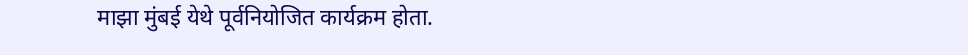माझा मुंबई येथे पूर्वनियोजित कार्यक्रम होता.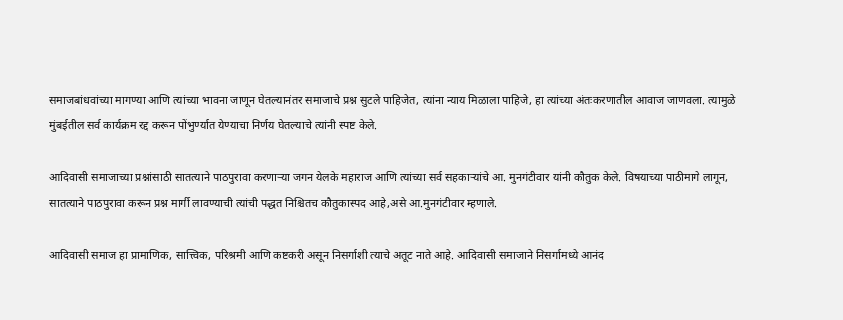समाजबांधवांच्या मागण्या आणि त्यांच्या भावना जाणून घेतल्यानंतर समाजाचे प्रश्न सुटले पाहिजेत, त्यांना न्याय मिळाला पाहिजे, हा त्यांच्या अंतःकरणातील आवाज जाणवला. त्यामुळे मुंबईतील सर्व कार्यक्रम रद्द करून पोंभुर्ण्यात येण्याचा निर्णय घेतल्याचे त्यांनी स्पष्ट केले.

आदिवासी समाजाच्या प्रश्नांसाठी सातत्याने पाठपुरावा करणाऱ्या जगन येलके महाराज आणि त्यांच्या सर्व सहकाऱ्यांचे आ. मुनगंटीवार यांनी कौतुक केले. विषयाच्या पाठीमागे लागून, सातत्याने पाठपुरावा करून प्रश्न मार्गी लावण्याची त्यांची पद्धत निश्चितच कौतुकास्पद आहे,असे आ.मुनगंटीवार म्हणाले.

आदिवासी समाज हा प्रामाणिक, सात्त्विक, परिश्रमी आणि कष्टकरी असून निसर्गाशी त्याचे अतूट नाते आहे. आदिवासी समाजाने निसर्गामध्ये आनंद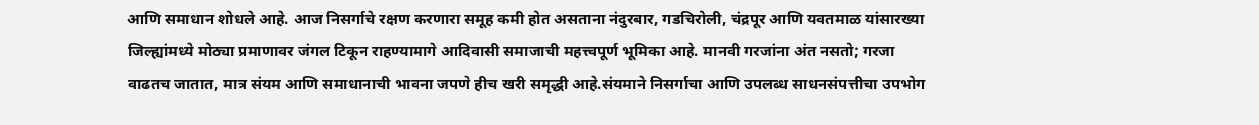आणि समाधान शोधले आहे. आज निसर्गाचे रक्षण करणारा समूह कमी होत असताना नंदुरबार, गडचिरोली, चंद्रपूर आणि यवतमाळ यांसारख्या जिल्ह्यांमध्ये मोठ्या प्रमाणावर जंगल टिकून राहण्यामागे आदिवासी समाजाची महत्त्वपूर्ण भूमिका आहे. मानवी गरजांना अंत नसतो; गरजा वाढतच जातात, मात्र संयम आणि समाधानाची भावना जपणे हीच खरी समृद्धी आहे.संयमाने निसर्गाचा आणि उपलब्ध साधनसंपत्तीचा उपभोग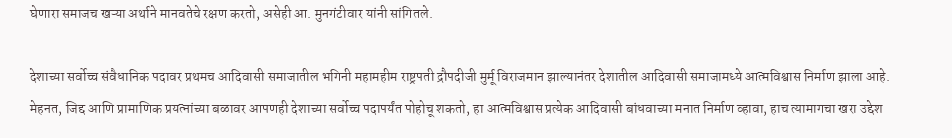घेणारा समाजच खऱ्या अर्थाने मानवतेचे रक्षण करतो, असेही आ. मुनगंटीवार यांनी सांगितले.

देशाच्या सर्वोच्च संवैधानिक पदावर प्रथमच आदिवासी समाजातील भगिनी महामहीम राष्ट्रपती द्रौपदीजी मुर्मू विराजमान झाल्यानंतर देशातील आदिवासी समाजामध्ये आत्मविश्वास निर्माण झाला आहे. मेहनत, जिद्द आणि प्रामाणिक प्रयत्नांच्या बळावर आपणही देशाच्या सर्वोच्च पदापर्यंत पोहोचू शकतो, हा आत्मविश्वास प्रत्येक आदिवासी बांधवाच्या मनात निर्माण व्हावा, हाच त्यामागचा खरा उद्देश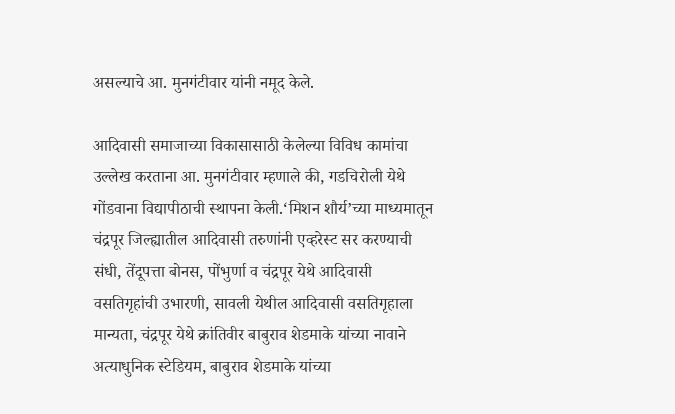असल्याचे आ. मुनगंटीवार यांनी नमूद केले.

आदिवासी समाजाच्या विकासासाठी केलेल्या विविध कामांचा उल्लेख करताना आ. मुनगंटीवार म्हणाले की, गडचिरोली येथे गोंडवाना विद्यापीठाची स्थापना केली.‘मिशन शौर्य’च्या माध्यमातून चंद्रपूर जिल्ह्यातील आदिवासी तरुणांनी एव्हरेस्ट सर करण्याची संधी, तेंदूपत्ता बोनस, पोंभुर्णा व चंद्रपूर येथे आदिवासी वसतिगृहांची उभारणी, सावली येथील आदिवासी वसतिगृहाला मान्यता, चंद्रपूर येथे क्रांतिवीर बाबुराव शेडमाके यांच्या नावाने अत्याधुनिक स्टेडियम, बाबुराव शेडमाके यांच्या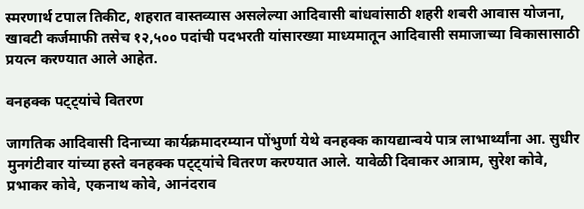स्मरणार्थ टपाल तिकीट, शहरात वास्तव्यास असलेल्या आदिवासी बांधवांसाठी शहरी शबरी आवास योजना, खावटी कर्जमाफी तसेच १२,५०० पदांची पदभरती यांसारख्या माध्यमातून आदिवासी समाजाच्या विकासासाठी प्रयत्न करण्यात आले आहेत.

वनहक्क पट्ट्यांचे वितरण

जागतिक आदिवासी दिनाच्या कार्यक्रमादरम्यान पोंभुर्णा येथे वनहक्क कायद्यान्वये पात्र लाभार्थ्यांना आ. सुधीर मुनगंटीवार यांच्या हस्ते वनहक्क पट्ट्यांचे वितरण करण्यात आले. यावेळी दिवाकर आत्राम, सुरेश कोवे, प्रभाकर कोवे, एकनाथ कोवे, आनंदराव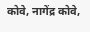कोवे, नागेंद्र कोवे,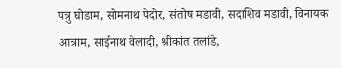पत्रु घोडाम, सोमनाथ पेदोर, संतोष मडावी, सदाशिव मडावी, विनायक आत्राम, साईनाथ वेलादी, श्रीकांत तलांडे,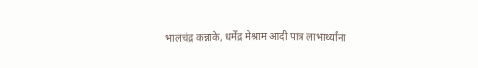भालचंद्र कन्नाके, धर्मेंद्र मेश्राम आदी पात्र लाभार्थ्यांना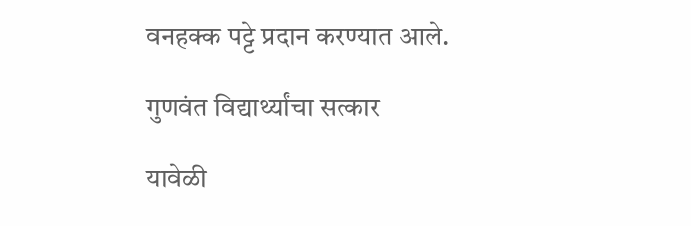वनहक्क पट्टे प्रदान करण्यात आले.

गुणवंत विद्यार्थ्यांचा सत्कार

यावेळी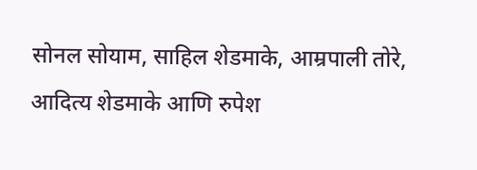सोनल सोयाम, साहिल शेडमाके, आम्रपाली तोरे, आदित्य शेडमाके आणि रुपेश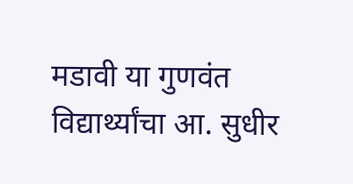मडावी या गुणवंत विद्यार्थ्यांचा आ. सुधीर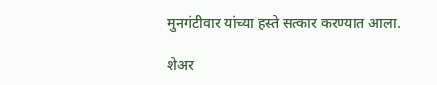मुनगंटीवार यांच्या हस्ते सत्कार करण्यात आला.

शेअर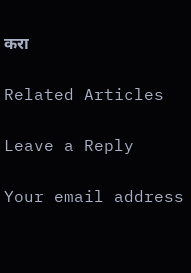करा

Related Articles

Leave a Reply

Your email address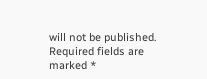will not be published. Required fields are marked *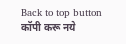Back to top button
कॉपी करू नये